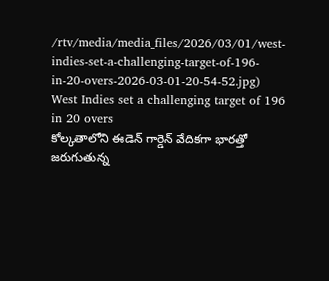/rtv/media/media_files/2026/03/01/west-indies-set-a-challenging-target-of-196-in-20-overs-2026-03-01-20-54-52.jpg)
West Indies set a challenging target of 196 in 20 overs
కోల్కతాలోని ఈడెన్ గార్డెన్ వేదికగా భారత్తో జరుగుతున్న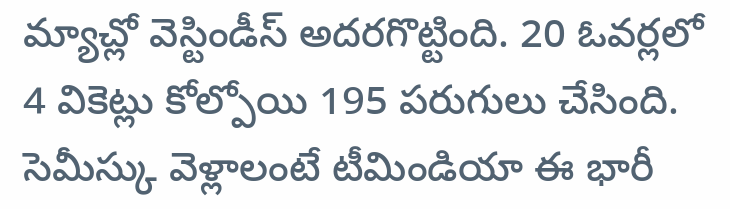మ్యాచ్లో వెస్టిండీస్ అదరగొట్టింది. 20 ఓవర్లలో 4 వికెట్లు కోల్పోయి 195 పరుగులు చేసింది. సెమీస్కు వెళ్లాలంటే టీమిండియా ఈ భారీ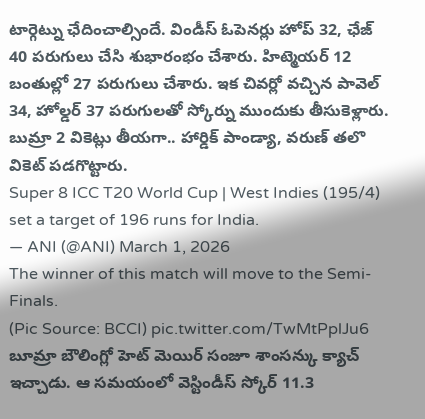టార్గెట్ను ఛేదించాల్సిందే. విండీస్ ఓపెనర్లు హోప్ 32, ఛేజ్ 40 పరుగులు చేసి శుభారంభం చేశారు. హిట్మెయర్ 12 బంతుల్లో 27 పరుగులు చేశారు. ఇక చివర్లో వచ్చిన పావెల్ 34, హోల్డర్ 37 పరుగులతో స్కోర్ను ముందుకు తీసుకెళ్లారు. బుమ్రా 2 వికెట్లు తీయగా.. హార్డిక్ పాండ్యా, వరుణ్ తలొ వికెట్ పడగొట్టారు.
Super 8 ICC T20 World Cup | West Indies (195/4) set a target of 196 runs for India.
— ANI (@ANI) March 1, 2026
The winner of this match will move to the Semi-Finals.
(Pic Source: BCCI) pic.twitter.com/TwMtPplJu6
బూమ్రా బౌలింగ్లో హెట్ మెయిర్ సంజూ శాంసన్కు క్యాచ్ ఇచ్చాడు. ఆ సమయంలో వెస్టిండీస్ స్కోర్ 11.3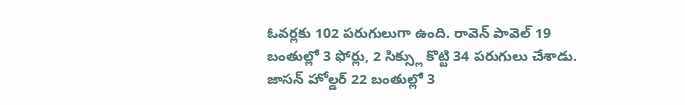ఓవర్లకు 102 పరుగులుగా ఉంది. రావెన్ పావెల్ 19 బంతుల్లో 3 ఫోర్లు, 2 సిక్స్లు కొట్టి 34 పరుగులు చేశాడు. జాసన్ హోల్డర్ 22 బంతుల్లో 3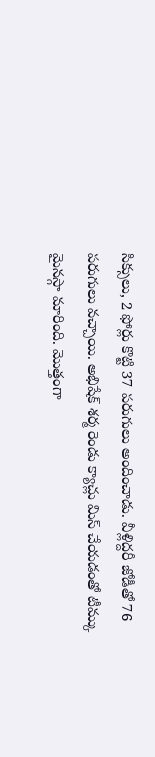సిక్సులు, 2 ఫోర్లు కొట్టి 37 పరుగులు అందించాడు. వీళ్లిద్దరీ జోడీతో 76 పరుగులు వచ్చాయి. అభిషేక్ శర్మ రెండు క్యాచ్లు మిస్ చేయడంతో టీమ్కు మైనస్గా మారింది. మొత్తంగా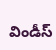విండీస్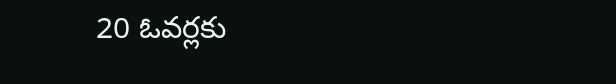20 ఓవర్లకు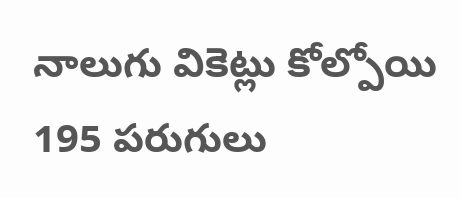నాలుగు వికెట్లు కోల్పోయి 195 పరుగులు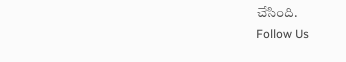చేసింది.
Follow Us